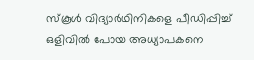സ്‌കൂള്‍ വിദ്യാര്‍ഥിനികളെ പീഡിപ്പിച്ച് ഒളിവില്‍ പോയ അധ്യാപകനെ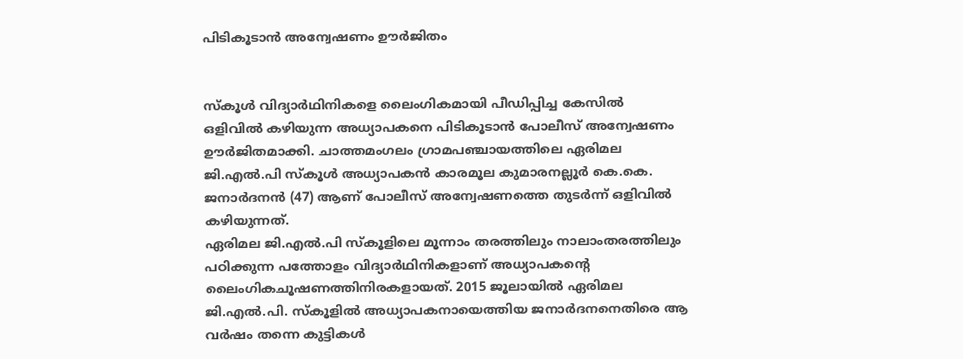പിടികൂടാന്‍ അന്വേഷണം ഊര്‍ജിതം


സ്‌കൂള്‍ വിദ്യാര്‍ഥിനികളെ ലൈംഗികമായി പീഡിപ്പിച്ച കേസില്‍ ഒളിവില്‍ കഴിയുന്ന അധ്യാപകനെ പിടികൂടാന്‍ പോലീസ് അന്വേഷണം ഊര്‍ജിതമാക്കി. ചാത്തമംഗലം ഗ്രാമപഞ്ചായത്തിലെ ഏരിമല ജി.എല്‍.പി സ്‌കൂള്‍ അധ്യാപകന്‍ കാരമൂല കുമാരനല്ലൂര്‍ കെ.കെ. ജനാര്‍ദനന്‍ (47) ആണ് പോലീസ് അന്വേഷണത്തെ തുടര്‍ന്ന് ഒളിവില്‍ കഴിയുന്നത്.
ഏരിമല ജി.എല്‍.പി സ്‌കൂളിലെ മൂന്നാം തരത്തിലും നാലാംതരത്തിലും പഠിക്കുന്ന പത്തോളം വിദ്യാര്‍ഥിനികളാണ് അധ്യാപകന്റെ ലൈംഗികചൂഷണത്തിനിരകളായത്. 2015 ജൂലായില്‍ ഏരിമല ജി.എല്‍.പി. സ്‌കൂളില്‍ അധ്യാപകനായെത്തിയ ജനാര്‍ദനനെതിരെ ആ വര്‍ഷം തന്നെ കുട്ടികള്‍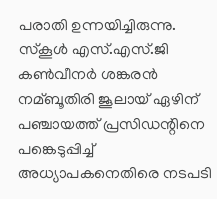പരാതി ഉന്നയിച്ചിരുന്നു.
സ്‌കൂള്‍ എസ്.എസ്.ജി കണ്‍വീനര്‍ ശങ്കരന്‍ നമ്ബൂതിരി ജൂലായ് ഏഴിന് പഞ്ചായത്ത് പ്രസിഡന്റിനെ പങ്കെടുപ്പിച്ച് അധ്യാപകനെതിരെ നടപടി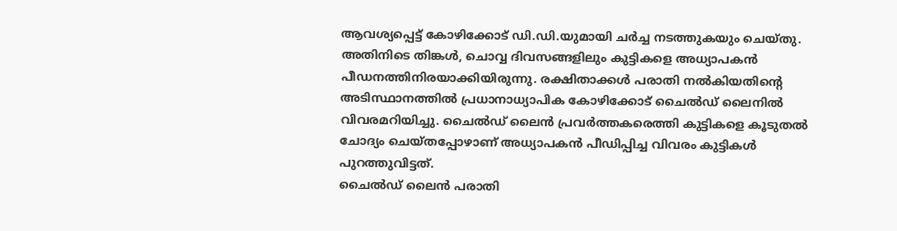ആവശ്യപ്പെട്ട് കോഴിക്കോട് ഡി.ഡി.യുമായി ചര്‍ച്ച നടത്തുകയും ചെയ്തു. അതിനിടെ തിങ്കള്‍, ചൊവ്വ ദിവസങ്ങളിലും കുട്ടികളെ അധ്യാപകന്‍ പീഡനത്തിനിരയാക്കിയിരുന്നു. രക്ഷിതാക്കള്‍ പരാതി നല്‍കിയതിന്റെ അടിസ്ഥാനത്തില്‍ പ്രധാനാധ്യാപിക കോഴിക്കോട് ചൈല്‍ഡ് ലൈനില്‍ വിവരമറിയിച്ചു. ചൈല്‍ഡ് ലൈന്‍ പ്രവര്‍ത്തകരെത്തി കുട്ടികളെ കൂടുതല്‍ ചോദ്യം ചെയ്തപ്പോഴാണ് അധ്യാപകന്‍ പീഡിപ്പിച്ച വിവരം കുട്ടികള്‍ പുറത്തുവിട്ടത്.
ചൈല്‍ഡ് ലൈന്‍ പരാതി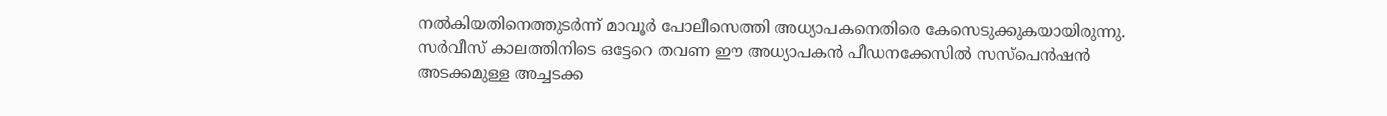നല്‍കിയതിനെത്തുടര്‍ന്ന് മാവൂര്‍ പോലീസെത്തി അധ്യാപകനെതിരെ കേസെടുക്കുകയായിരുന്നു. സര്‍വീസ് കാലത്തിനിടെ ഒട്ടേറെ തവണ ഈ അധ്യാപകന്‍ പീഡനക്കേസില്‍ സസ്‌പെന്‍ഷന്‍ അടക്കമുള്ള അച്ചടക്ക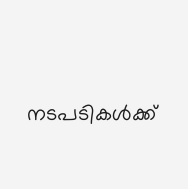നടപടികള്‍ക്ക്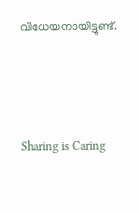വിധേയനായിട്ടുണ്ട്.




Sharing is Caring